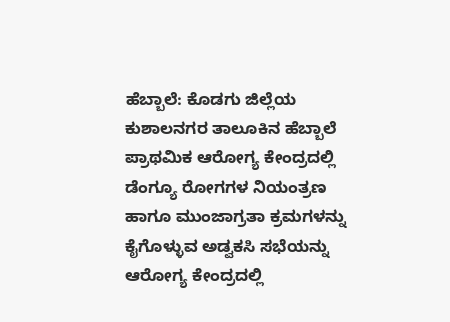ಹೆಬ್ಬಾಲೆ: ಕೊಡಗು ಜಿಲ್ಲೆಯ ಕುಶಾಲನಗರ ತಾಲೂಕಿನ ಹೆಬ್ಬಾಲೆ ಪ್ರಾಥಮಿಕ ಆರೋಗ್ಯ ಕೇಂದ್ರದಲ್ಲಿ ಡೆಂಗ್ಯೂ ರೋಗಗಳ ನಿಯಂತ್ರಣ ಹಾಗೂ ಮುಂಜಾಗ್ರತಾ ಕ್ರಮಗಳನ್ನು ಕೈಗೊಳ್ಳುವ ಅಡ್ವಕಸಿ ಸಭೆಯನ್ನು ಆರೋಗ್ಯ ಕೇಂದ್ರದಲ್ಲಿ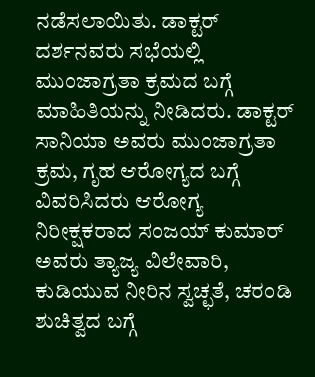ನಡೆಸಲಾಯಿತು. ಡಾಕ್ಟರ್ ದರ್ಶನವರು ಸಭೆಯಲ್ಲಿ ಮುಂಜಾಗ್ರತಾ ಕ್ರಮದ ಬಗ್ಗೆ ಮಾಹಿತಿಯನ್ನು ನೀಡಿದರು. ಡಾಕ್ಟರ್ ಸಾನಿಯಾ ಅವರು ಮುಂಜಾಗ್ರತಾ ಕ್ರಮ, ಗೃಹ ಆರೋಗ್ಯದ ಬಗ್ಗೆ ವಿವರಿಸಿದರು ಆರೋಗ್ಯ ನಿರೀಕ್ಷಕರಾದ ಸಂಜಯ್ ಕುಮಾರ್ ಅವರು ತ್ಯಾಜ್ಯ ವಿಲೇವಾರಿ, ಕುಡಿಯುವ ನೀರಿನ ಸ್ವಚ್ಛತೆ, ಚರಂಡಿ ಶುಚಿತ್ವದ ಬಗ್ಗೆ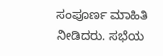ಸಂಪೂರ್ಣ ಮಾಹಿತಿ ನೀಡಿದರು. ಸಭೆಯ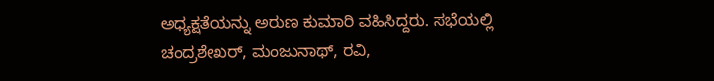ಅಧ್ಯಕ್ಷತೆಯನ್ನು ಅರುಣ ಕುಮಾರಿ ವಹಿಸಿದ್ದರು. ಸಭೆಯಲ್ಲಿ ಚಂದ್ರಶೇಖರ್, ಮಂಜುನಾಥ್, ರವಿ,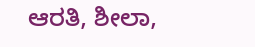ಆರತಿ, ಶೀಲಾ,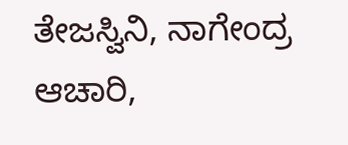ತೇಜಸ್ವಿನಿ, ನಾಗೇಂದ್ರ ಆಚಾರಿ,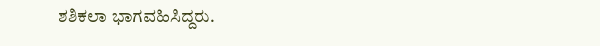ಶಶಿಕಲಾ ಭಾಗವಹಿಸಿದ್ದರು.